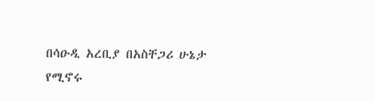በሳዑዲ አረቢያ በአስቸጋሪ ሁኔታ የሚኖሩ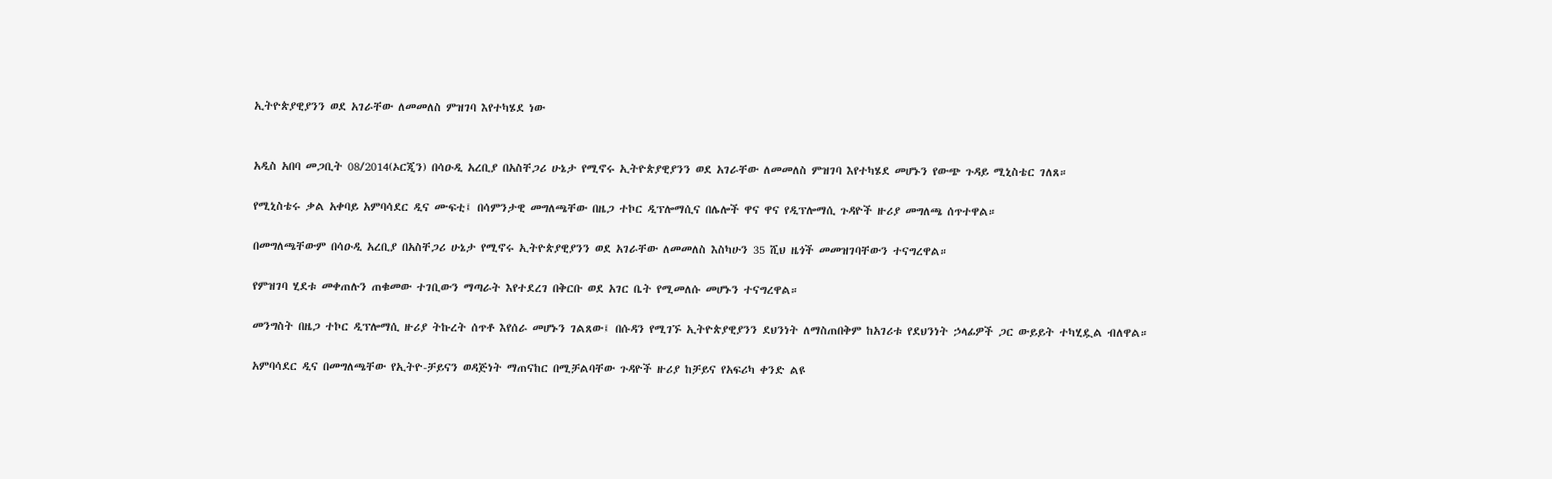ኢትዮጵያዊያንን ወደ አገራቸው ለመመለስ ምዝገባ እየተካሄደ ነው


አዲስ አበባ መጋቢት 08/2014(ኦርጂን) በሳዑዲ አረቢያ በአስቸጋሪ ሁኔታ የሚኖሩ ኢትዮጵያዊያንን ወደ አገራቸው ለመመለስ ምዝገባ እየተካሄደ መሆኑን የውጭ ጉዳይ ሚኒስቴር ገለጸ።

የሚኒስቴሩ ቃል አቀባይ አምባሳደር ዲና ሙፍቲ፤ በሳምንታዊ መግለጫቸው በዜጋ ተኮር ዲፕሎማሲና በሌሎች ዋና ዋና የዲፕሎማሲ ጉዳዮች ዙሪያ መግለጫ ሰጥተዋል።

በመግለጫቸውም በሳዑዲ አረቢያ በአስቸጋሪ ሁኔታ የሚኖሩ ኢትዮጵያዊያንን ወደ አገራቸው ለመመለስ እስካሁን 35 ሺህ ዜጎች መመዝገባቸውን ተናግረዋል።

የምዝገባ ሂደቱ መቀጠሉን ጠቁመው ተገቢውን ማጣራት እየተደረገ በቅርቡ ወደ አገር ቤት የሚመለሱ መሆኑን ተናግረዋል።

መንግስት በዜጋ ተኮር ዲፕሎማሲ ዙሪያ ትኩረት ሰጥቶ እየሰራ መሆኑን ገልጸው፤ በሱዳን የሚገኙ ኢትዮጵያዊያንን ደህንነት ለማስጠበቅም ከአገሪቱ የደህንነት ኃላፊዎች ጋር ውይይት ተካሂዷል ብለዋል።

አምባሳደር ዲና በመግለጫቸው የኢትዮ-ቻይናን ወዳጅነት ማጠናከር በሚቻልባቸው ጉዳዮች ዙሪያ ከቻይና የአፍሪካ ቀንድ ልዩ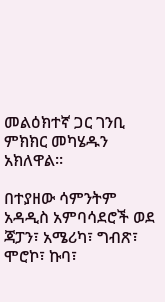መልዕክተኛ ጋር ገንቢ ምክክር መካሄዱን አክለዋል።

በተያዘው ሳምንትም አዳዲስ አምባሳደሮች ወደ ጃፓን፣ አሜሪካ፣ ግብጽ፣ ሞሮኮ፣ ኩባ፣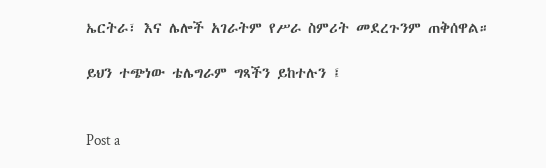ኤርትራ፣ እና ሌሎች አገራትም የሥራ ስምሪት መደረጉንም ጠቅሰዋል።

ይህን ተጭነው ቴሌግራም ግጻችን ይከተሉን ፤


Post a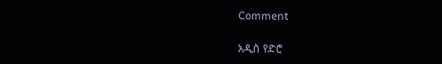Comment

አዲስ የድሮ